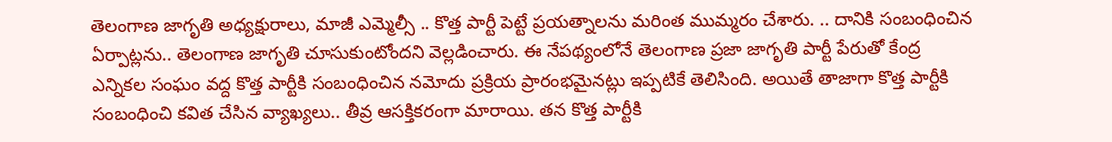తెలంగాణ జాగృతి అధ్యక్షురాలు, మాజీ ఎమ్మెల్సీ .. కొత్త పార్టీ పెట్టే ప్రయత్నాలను మరింత ముమ్మరం చేశారు. .. దానికి సంబంధించిన ఏర్పాట్లను.. తెలంగాణ జాగృతి చూసుకుంటోందని వెల్లడించారు. ఈ నేపథ్యంలోనే తెలంగాణ ప్రజా జాగృతి పార్టీ పేరుతో కేంద్ర ఎన్నికల సంఘం వద్ద కొత్త పార్టీకి సంబంధించిన నమోదు ప్రక్రియ ప్రారంభమైనట్లు ఇప్పటికే తెలిసింది. అయితే తాజాగా కొత్త పార్టీకి సంబంధించి కవిత చేసిన వ్యాఖ్యలు.. తీవ్ర ఆసక్తికరంగా మారాయి. తన కొత్త పార్టీకి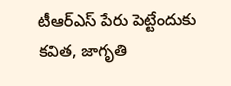టీఆర్ఎస్ పేరు పెట్టేందుకు కవిత, జాగృతి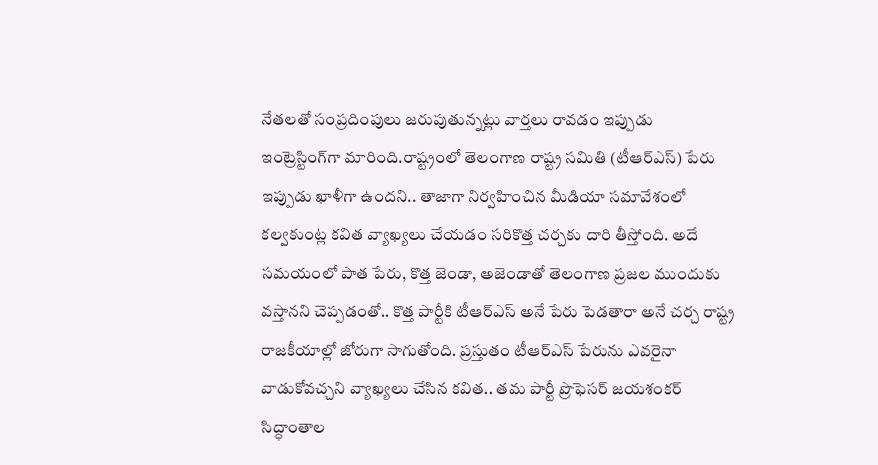నేతలతో సంప్రదింపులు జరుపుతున్నట్లు వార్తలు రావడం ఇప్పుడు ఇంట్రెస్టింగ్‌గా మారింది.రాష్ట్రంలో తెలంగాణ రాష్ట్ర సమితి (టీఆర్‌ఎస్‌) పేరు ఇప్పుడు ఖాళీగా ఉందని.. తాజాగా నిర్వహించిన మీడియా సమావేశంలో కల్వకుంట్ల కవిత వ్యాఖ్యలు చేయడం సరికొత్త చర్చకు దారి తీస్తోంది. అదే సమయంలో పాత పేరు, కొత్త జెండా, అజెండాతో తెలంగాణ ప్రజల ముందుకు వస్తానని చెప్పడంతో.. కొత్త పార్టీకి టీఆర్ఎస్ అనే పేరు పెడతారా అనే చర్చ రాష్ట్ర రాజకీయాల్లో జోరుగా సాగుతోంది. ప్రస్తుతం టీఆర్ఎస్ పేరును ఎవరైనా వాడుకోవచ్చని వ్యాఖ్యలు చేసిన కవిత.. తమ పార్టీ ప్రొఫెసర్ జయశంకర్‌ సిద్ధాంతాల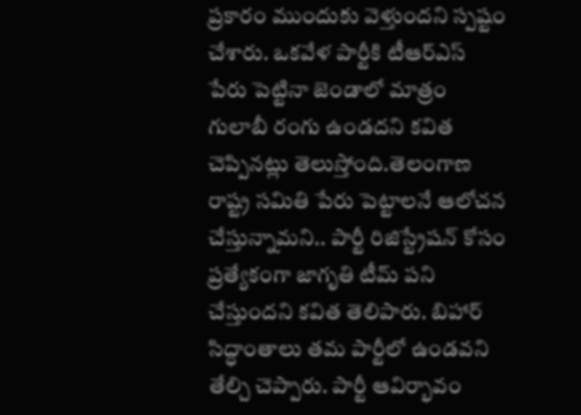ప్రకారం ముందుకు వెళ్తుందని స్పష్టం చేశారు. ఒకవేళ పార్టీకి టీఆర్ఎస్ పేరు పెట్టినా జెండాలో మాత్రం గులాబీ రంగు ఉండదని కవిత చెప్పినట్లు తెలుస్తోంది.తెలంగాణ రాష్ట్ర సమితి పేరు పెట్టాలనే ఆలోచన చేస్తున్నామని.. పార్టీ రిజిస్ట్రేషన్ కోసం ప్రత్యేకంగా జాగృతి టీమ్ పని చేస్తుందని కవిత తెలిపారు. బిహార్ సిద్ధాంతాలు తమ పార్టీలో ఉండవని తేల్చి చెప్పారు. పార్టీ ఆవిర్భావం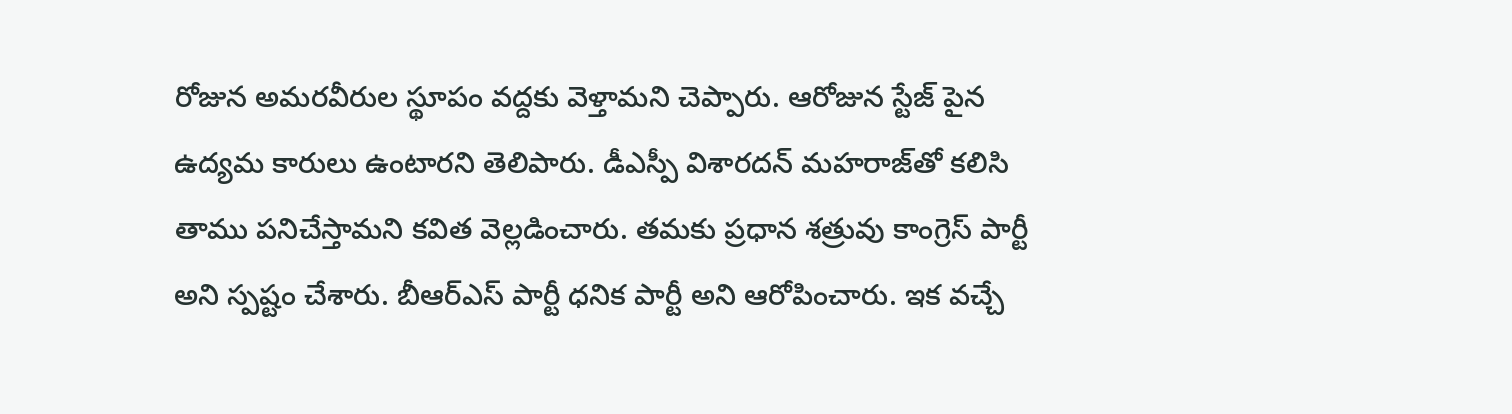రోజున అమరవీరుల స్థూపం వద్దకు వెళ్తామని చెప్పారు. ఆరోజున స్టేజ్ పైన ఉద్యమ కారులు ఉంటారని తెలిపారు. డీఎస్పీ విశారదన్ మహరాజ్‌తో కలిసి తాము పనిచేస్తామని కవిత వెల్లడించారు. తమకు ప్రధాన శత్రువు కాంగ్రెస్ పార్టీ అని స్పష్టం చేశారు. బీఆర్ఎస్ పార్టీ ధనిక పార్టీ అని ఆరోపించారు. ఇక వచ్చే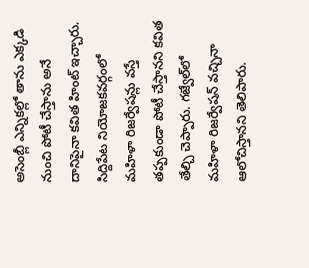అసెంబ్లీ ఎన్నికల్లో తాను ఎక్కడి నుంచి పోటీ చేస్తాను అనే దానిపైనా కవిత హింట్ ఇచ్చారు. సిద్దిపేట నియోజకవర్గంలో మహిళా రిజర్వేషన్లు వస్తే తప్పకుండా పోటీ చేస్తానని కవిత తేల్చి చెప్పారు. గజ్వేల్‌లో మహిళా రిజర్వేషన్ వచ్చినా ఆలోచిస్తానని తెలిపారు.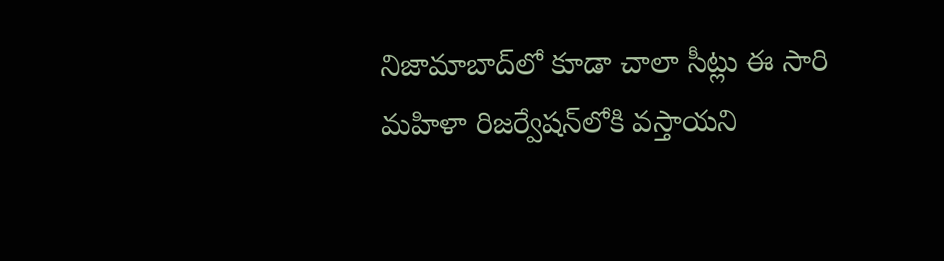నిజామాబాద్‌లో కూడా చాలా సీట్లు ఈ సారి మహిళా రిజర్వేషన్‌లోకి వస్తాయని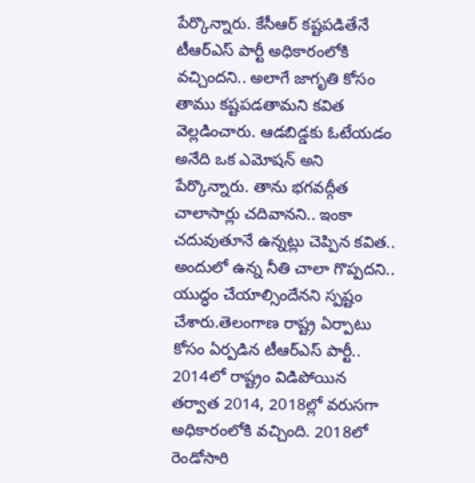పేర్కొన్నారు. కేసీఆర్ కష్టపడితేనే టీఆర్ఎస్ పార్టీ అధికారంలోకి వచ్చిందని.. అలాగే జాగృతి కోసం తాము కష్టపడతామని కవిత వెల్లడించారు. ఆడబిడ్డకు ఓటేయడం అనేది ఒక ఎమోషన్ అని పేర్కొన్నారు. తాను భగవద్గీత చాలాసార్లు చదివానని.. ఇంకా చదువుతూనే ఉన్నట్లు చెప్పిన కవిత.. అందులో ఉన్న నీతి చాలా గొప్పదని.. యుద్ధం చేయాల్సిందేనని స్పష్టం చేశారు.తెలంగాణ రాష్ట్ర ఏర్పాటు కోసం ఏర్పడిన టీఆర్ఎస్ పార్టీ.. 2014లో రాష్ట్రం విడిపోయిన తర్వాత 2014, 2018ల్లో వరుసగా అధికారంలోకి వచ్చింది. 2018లో రెండోసారి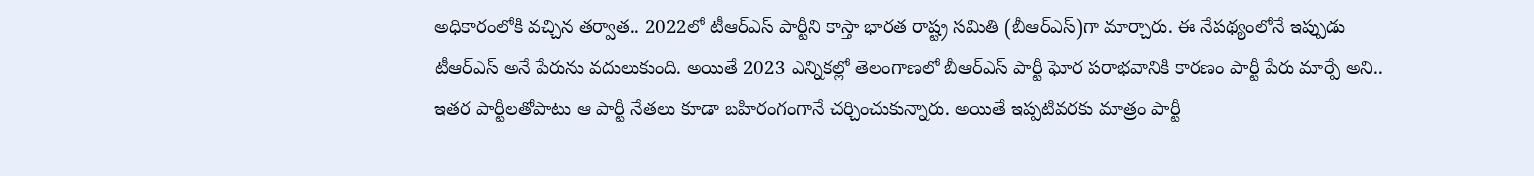అధికారంలోకి వచ్చిన తర్వాత.. 2022లో టీఆర్ఎస్ పార్టీని కాస్తా భారత రాష్ట్ర సమితి (బీఆర్ఎస్)గా మార్చారు. ఈ నేపథ్యంలోనే ఇప్పుడు టీఆర్ఎస్ అనే పేరును వదులుకుంది. అయితే 2023 ఎన్నికల్లో తెలంగాణలో బీఆర్ఎస్ పార్టీ ఘోర పరాభవానికి కారణం పార్టీ పేరు మార్పే అని.. ఇతర పార్టీలతోపాటు ఆ పార్టీ నేతలు కూడా బహిరంగంగానే చర్చించుకున్నారు. అయితే ఇప్పటివరకు మాత్రం పార్టీ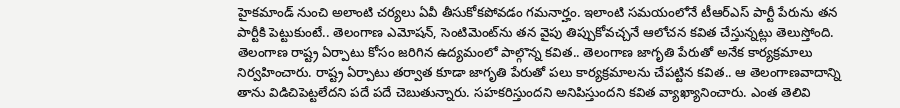హైకమాండ్ నుంచి అలాంటి చర్యలు ఏవీ తీసుకోకపోవడం గమనార్హం. ఇలాంటి సమయంలోనే టీఆర్ఎస్ పార్టీ పేరును తన పార్టీకి పెట్టుకుంటే.. తెలంగాణ ఎమోషన్, సెంటిమెంట్‌ను తన వైపు తిప్పుకోవచ్చనే ఆలోచన కవిత చేస్తున్నట్లు తెలుస్తోంది. తెలంగాణ రాష్ట్ర ఏర్పాటు కోసం జరిగిన ఉద్యమంలో పాల్గొన్న కవిత.. తెలంగాణ జాగృతి పేరుతో అనేక కార్యక్రమాలు నిర్వహించారు. రాష్ట్ర ఏర్పాటు తర్వాత కూడా జాగృతి పేరుతో పలు కార్యక్రమాలను చేపట్టిన కవిత.. ఆ తెలంగాణవాదాన్ని తాను విడిచిపెట్టలేదని పదే పదే చెబుతున్నారు. సహకరిస్తుందని అనిపిస్తుందని కవిత వ్యాఖ్యానించారు. ఎంత తెలివి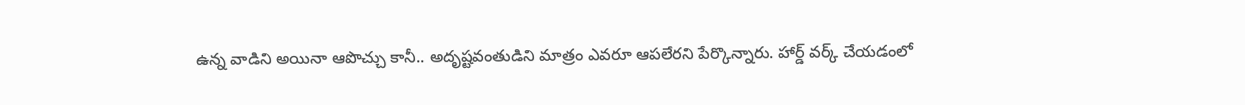ఉన్న వాడిని అయినా ఆపొచ్చు కానీ.. అదృష్టవంతుడిని మాత్రం ఎవరూ ఆపలేరని పేర్కొన్నారు. హార్డ్ వర్క్ చేయడంలో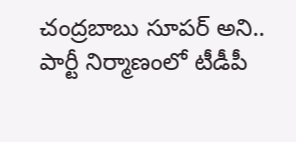చంద్రబాబు సూపర్ అని.. పార్టీ నిర్మాణంలో టీడీపీ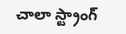చాలా స్ట్రాంగ్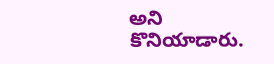అని కొనియాడారు.